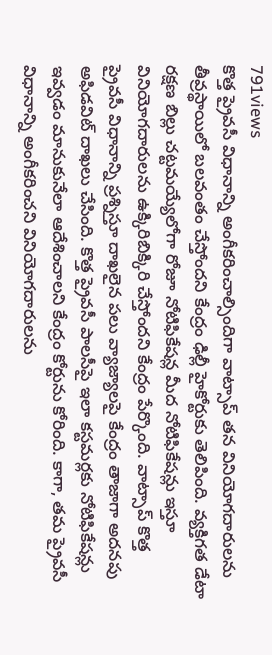791views
కొత్త ప్రైవసీ విధానాన్ని అంగీకరించాల్సిందిగా వాట్సాప్ తన వినియోగదారులను తీవ్రస్థాయిలో బలవంతం చేస్తోందని కేంద్రం ఢిల్లీ హైకోర్టుకు తెలిపింది. వ్యక్తిగత డేటా రక్షణ బిల్లు చట్టమయ్యేలోగా రోజూ నోటిఫికేషన్ల మీద నోటిఫికేషన్లు ఇస్తూ వినియోగదారులను ఉక్కిరిబిక్కిరి చేస్తోందని కేంద్రం పేర్కొంది. వాట్సాప్ కొత్త ప్రైవసీ విధానాన్ని ప్రశ్నిస్తూ దాఖలైన పలు వ్యాజ్యాలపై కేంద్రం తాజాగా అదనపు అఫిడవిట్ దాఖలు చేసింది. కొత్త ప్రైవసీ పాలసీపై ఇలా కస్టమర్లకు నోటిఫికేషన్లు ఇవ్వడం మానుకునేలా ఆదేశించాలని కేంద్రం కోర్టును కోరింది. కాగా, తమ ప్రైవసీ విధానాన్ని అంగీకరించని వినియోగదారులను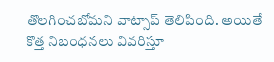తొలగించబోమని వాట్సాప్ తెలిపింది. అయితే కొత్త నిబంధనలు వివరిస్తూ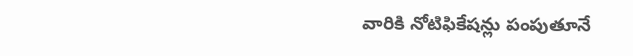వారికి నోటిఫికేషన్లు పంపుతూనే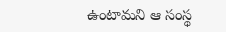ఉంటామని ఆ సంస్థ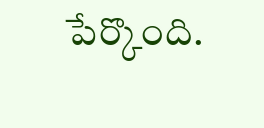పేర్కొంది.